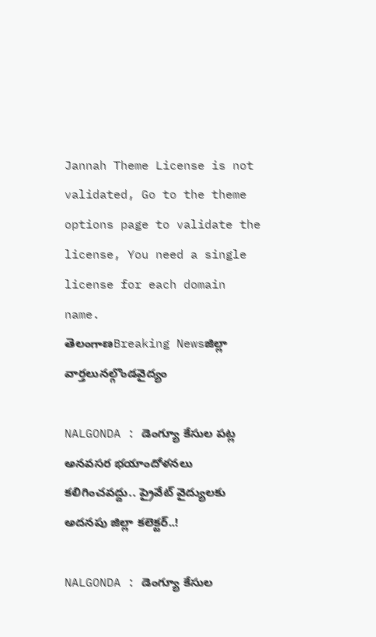Jannah Theme License is not validated, Go to the theme options page to validate the license, You need a single license for each domain name.
తెలంగాణBreaking Newsజిల్లా వార్తలునల్గొండవైద్యం

NALGONDA : డెంగ్యూ కేసుల పట్ల అనవసర భయాందోళనలు కలిగించవద్దు.. ప్రైవేట్ వైద్యులకు అదనపు జిల్లా కలెక్టర్..!

NALGONDA : డెంగ్యూ కేసుల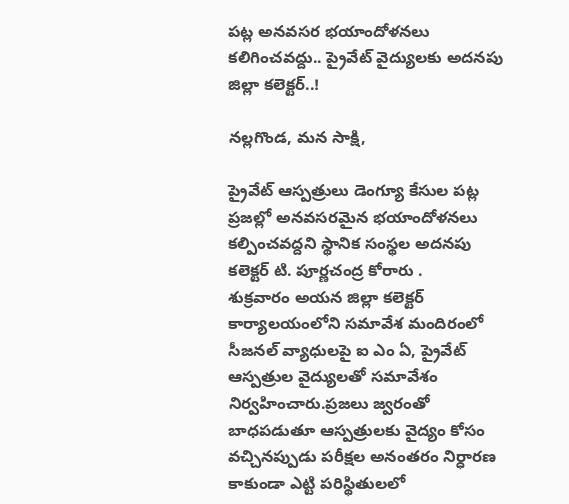పట్ల అనవసర భయాందోళనలు కలిగించవద్దు.. ప్రైవేట్ వైద్యులకు అదనపు జిల్లా కలెక్టర్..!

నల్లగొండ, మన సాక్షి,

ప్రైవేట్ ఆస్పత్రులు డెంగ్యూ కేసుల పట్ల ప్రజల్లో అనవసరమైన భయాందోళనలు కల్పించవద్దని స్థానిక సంస్థల అదనపు కలెక్టర్ టి. పూర్ణచంద్ర కోరారు .
శుక్రవారం అయన జిల్లా కలెక్టర్ కార్యాలయంలోని సమావేశ మందిరంలో సీజనల్ వ్యాధులపై ఐ ఎం ఏ, ప్రైవేట్ ఆస్పత్రుల వైద్యులతో సమావేశం నిర్వహించారు.ప్రజలు జ్వరంతో బాధపడుతూ ఆస్పత్రులకు వైద్యం కోసం వచ్చినప్పుడు పరీక్షల అనంతరం నిర్ధారణ కాకుండా ఎట్టి పరిస్థితులలో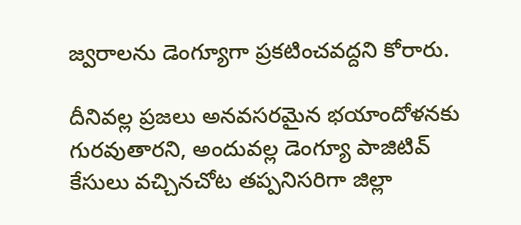జ్వరాలను డెంగ్యూగా ప్రకటించవద్దని కోరారు.

దీనివల్ల ప్రజలు అనవసరమైన భయాందోళనకు గురవుతారని, అందువల్ల డెంగ్యూ పాజిటివ్ కేసులు వచ్చినచోట తప్పనిసరిగా జిల్లా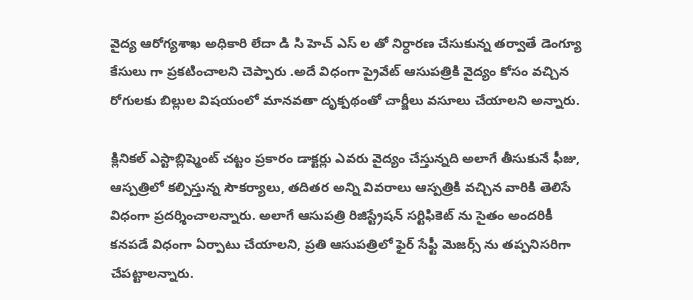వైద్య ఆరోగ్యశాఖ అధికారి లేదా డి సి హెచ్ ఎస్ ల తో నిర్ధారణ చేసుకున్న తర్వాతే డెంగ్యూ కేసులు గా ప్రకటించాలని చెప్పారు .అదే విధంగా ప్రైవేట్ ఆసుపత్రికి వైద్యం కోసం వచ్చిన రోగులకు బిల్లుల విషయంలో మానవతా దృక్పథంతో చార్జీలు వసూలు చేయాలని అన్నారు.

క్లినికల్ ఎస్టాబ్లిష్మెంట్ చట్టం ప్రకారం డాక్టర్లు ఎవరు వైద్యం చేస్తున్నది అలాగే తీసుకునే ఫీజు, ఆస్పత్రిలో కల్పిస్తున్న సౌకర్యాలు, తదితర అన్ని వివరాలు ఆస్పత్రికి వచ్చిన వారికి తెలిసే విధంగా ప్రదర్శించాలన్నారు. అలాగే ఆసుపత్రి రిజిస్ట్రేషన్ సర్టిఫికెట్ ను సైతం అందరికీ కనపడే విధంగా ఏర్పాటు చేయాలని, ప్రతి ఆసుపత్రిలో ఫైర్ సేఫ్టీ మెజర్స్ ను తప్పనిసరిగా చేపట్టాలన్నారు.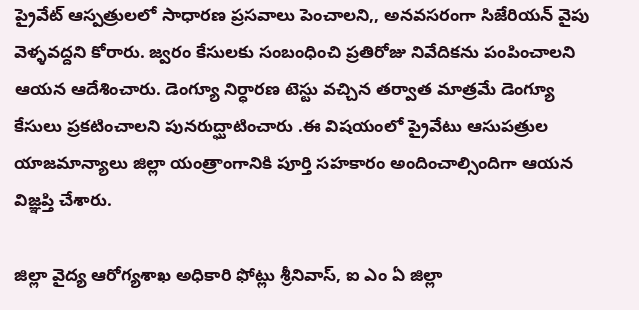ప్రైవేట్ ఆస్పత్రులలో సాధారణ ప్రసవాలు పెంచాలని,, అనవసరంగా సిజేరియన్ వైపు వెళ్ళవద్దని కోరారు. జ్వరం కేసులకు సంబంధించి ప్రతిరోజు నివేదికను పంపించాలని ఆయన ఆదేశించారు. డెంగ్యూ నిర్ధారణ టెస్టు వచ్చిన తర్వాత మాత్రమే డెంగ్యూ కేసులు ప్రకటించాలని పునరుద్ఘాటించారు .ఈ విషయంలో ప్రైవేటు ఆసుపత్రుల యాజమాన్యాలు జిల్లా యంత్రాంగానికి పూర్తి సహకారం అందించాల్సిందిగా ఆయన విజ్ఞప్తి చేశారు.

జిల్లా వైద్య ఆరోగ్యశాఖ అధికారి ఫోట్లు శ్రీనివాస్, ఐ ఎం ఏ జిల్లా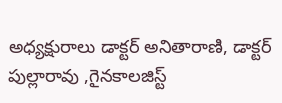అధ్యక్షురాలు డాక్టర్ అనితారాణి, డాక్టర్ పుల్లారావు ,గైనకాలజిస్ట్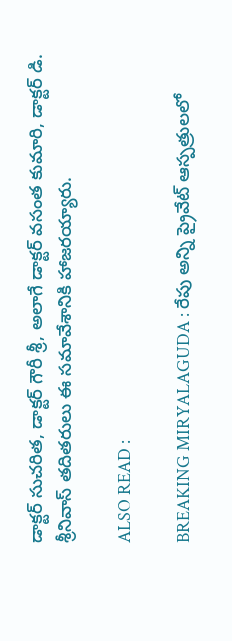డాక్టర్ సుచరిత, డాక్టర్ గౌరీ శ్రీ, అలాగే డాక్టర్ వసంత కుమారి, డాక్టర్ డి. శ్రీనివాస్ తదితరులు ఈ సమావేశానికి హాజరయ్యారు.

ALSO READ :

BREAKING MIRYALAGUDA : రేపు అన్ని ప్రైవేట్ ఆస్పత్రులలో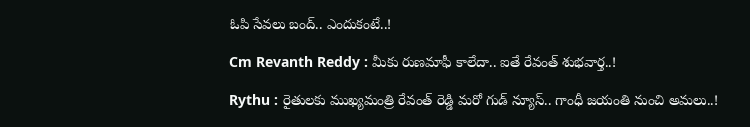ఓపి సేవలు బంద్.. ఎందుకంటే..!

Cm Revanth Reddy : మీకు రుణమాఫీ కాలేదా.. ఐతే రేవంత్ శుభవార్త..!

Rythu : రైతులకు ముఖ్యమంత్రి రేవంత్ రెడ్డి మరో గుడ్ న్యూస్.. గాంధీ జయంతి నుంచి అమలు..!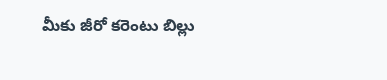మీకు జీరో కరెంటు బిల్లు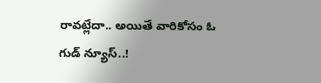రావట్లేదా.. అయితే వారికోసం ఓ గుడ్ న్యూస్..!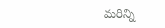మరిన్ని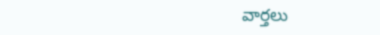వార్తలు